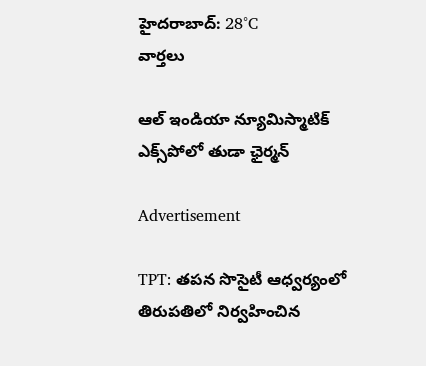హైదరాబాద్: 28°C
వార్తలు

ఆల్ ఇండియా న్యూమిస్మాటిక్ ఎక్స్‌పోలో తుడా ఛైర్మన్

Advertisement

TPT: తపన సొసైటీ ఆధ్వర్యంలో తిరుపతిలో నిర్వహించిన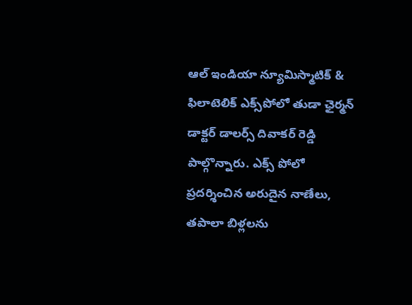ఆల్ ఇండియా న్యూమిస్మాటిక్ & ఫిలాటెలిక్ ఎక్స్‌పోలో తుడా ఛైర్మన్ డాక్టర్ డాలర్స్ దివాకర్ రెడ్డి పాల్గొన్నారు. ఎక్స్‌ పోలో ప్రదర్శించిన అరుదైన నాణేలు, తపాలా బిళ్లలను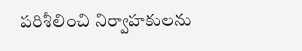పరిశీలించి నిర్వాహకులను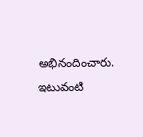అభినందించారు. ఇటువంటి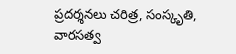ప్రదర్శనలు చరిత్ర, సంస్కృతి, వారసత్వ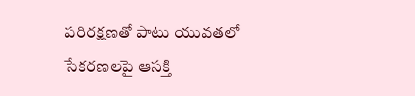పరిరక్షణతో పాటు యువతలో సేకరణలపై ఆసక్తి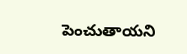పెంచుతాయని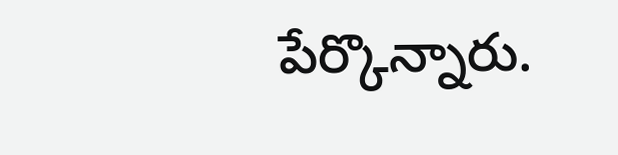పేర్కొన్నారు.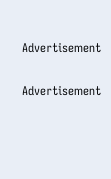Advertisement

Advertisement